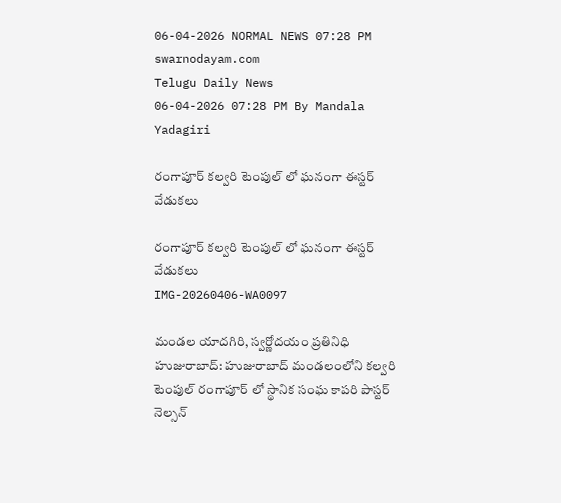06-04-2026 NORMAL NEWS 07:28 PM
swarnodayam.com
Telugu Daily News
06-04-2026 07:28 PM By Mandala Yadagiri

రంగాపూర్ కల్వరి టెంపుల్ లో ఘనంగా ఈస్టర్ వేడుకలు

రంగాపూర్ కల్వరి టెంపుల్ లో ఘనంగా ఈస్టర్ వేడుకలు
IMG-20260406-WA0097

మండల యాదగిరి, స్వర్ణోదయం ప్రతినిధి హుజురాబాద్: హుజురాబాద్ మండలంలోని కల్వరి టెంపుల్ రంగాపూర్ లో స్థానిక సంఘ కాపరి పాస్టర్ నెల్సన్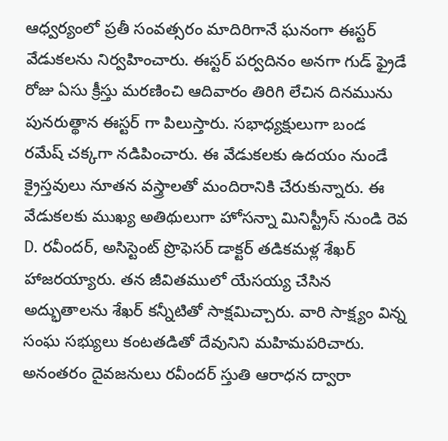ఆధ్వర్యంలో ప్రతీ సంవత్సరం మాదిరిగానే ఘనంగా ఈస్టర్ వేడుకలను నిర్వహించారు. ఈస్టర్ పర్వదినం అనగా గుడ్ ఫ్రైడే రోజు ఏసు క్రీస్తు మరణించి ఆదివారం తిరిగి లేచిన దినమును పునరుత్థాన ఈస్టర్ గా పిలుస్తారు. సభాధ్యక్షులుగా బండ రమేష్ చక్కగా నడిపించారు. ఈ వేడుకలకు ఉదయం నుండే క్రైస్తవులు నూతన వస్త్రాలతో మందిరానికి చేరుకున్నారు. ఈ వేడుకలకు ముఖ్య అతిథులుగా హోసన్నా మినిస్ట్రీస్ నుండి రెవ D. రవీందర్, అసిస్టెంట్ ప్రొఫెసర్ డాక్టర్ తడికమళ్ల శేఖర్ హాజరయ్యారు. తన జీవితములో యేసయ్య చేసిన అద్భుతాలను శేఖర్ కన్నీటితో సాక్షమిచ్చారు. వారి సాక్ష్యం విన్న సంఘ సభ్యులు కంటతడితో దేవునిని మహిమపరిచారు. అనంతరం దైవజనులు రవీందర్ స్తుతి ఆరాధన ద్వారా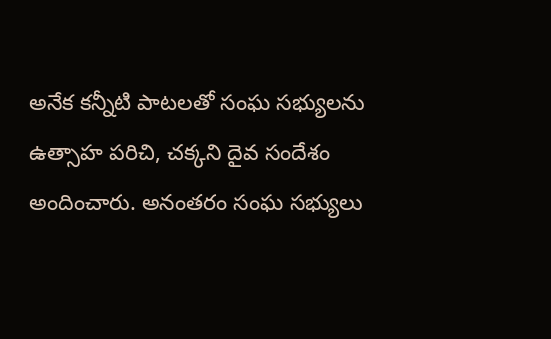అనేక కన్నీటి పాటలతో సంఘ సభ్యులను ఉత్సాహ పరిచి, చక్కని దైవ సందేశం అందించారు. అనంతరం సంఘ సభ్యులు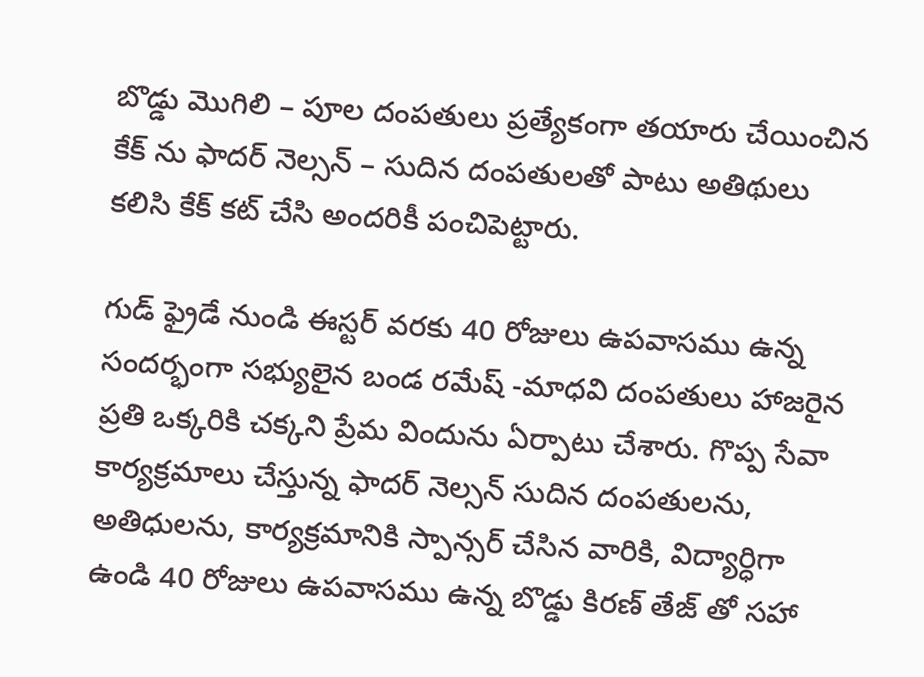బొడ్డు మొగిలి – పూల దంపతులు ప్రత్యేకంగా తయారు చేయించిన కేక్ ను ఫాదర్ నెల్సన్ – సుదిన దంపతులతో పాటు అతిథులు కలిసి కేక్ కట్ చేసి అందరికీ పంచిపెట్టారు.

గుడ్ ఫ్రైడే నుండి ఈస్టర్ వరకు 40 రోజులు ఉపవాసము ఉన్న సందర్భంగా సభ్యులైన బండ రమేష్ -మాధవి దంపతులు హాజరైన ప్రతి ఒక్కరికి చక్కని ప్రేమ విందును ఏర్పాటు చేశారు. గొప్ప సేవా కార్యక్రమాలు చేస్తున్న ఫాదర్ నెల్సన్ సుదిన దంపతులను, అతిధులను, కార్యక్రమానికి స్పాన్సర్ చేసిన వారికి, విద్యార్ధిగా ఉండి 40 రోజులు ఉపవాసము ఉన్న బొడ్డు కిరణ్ తేజ్ తో సహా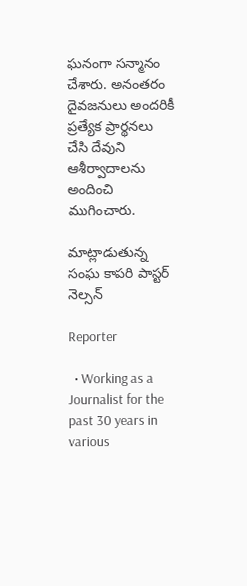ఘనంగా సన్మానం చేశారు. అనంతరం దైవజనులు అందరికీ ప్రత్యేక ప్రార్థనలు చేసి దేవుని ఆశీర్వాదాలను అందించి ముగించారు.

మాట్లాడుతున్న సంఘ కాపరి పాస్టర్ నెల్సన్

Reporter

  • Working as a Journalist for the past 30 years in various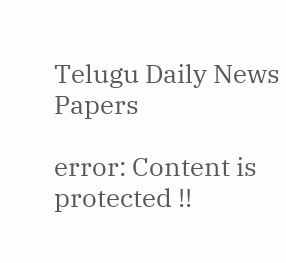Telugu Daily News Papers

error: Content is protected !!